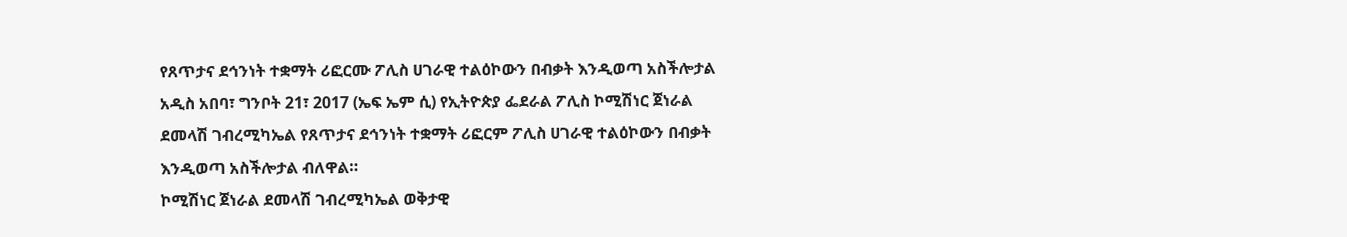የጸጥታና ደኅንነት ተቋማት ሪፎርሙ ፖሊስ ሀገራዊ ተልዕኮውን በብቃት እንዲወጣ አስችሎታል
አዲስ አበባ፣ ግንቦት 21፣ 2017 (ኤፍ ኤም ሲ) የኢትዮጵያ ፌደራል ፖሊስ ኮሚሽነር ጀነራል ደመላሽ ገብረሚካኤል የጸጥታና ደኅንነት ተቋማት ሪፎርም ፖሊስ ሀገራዊ ተልዕኮውን በብቃት እንዲወጣ አስችሎታል ብለዋል።
ኮሚሽነር ጀነራል ደመላሽ ገብረሚካኤል ወቅታዊ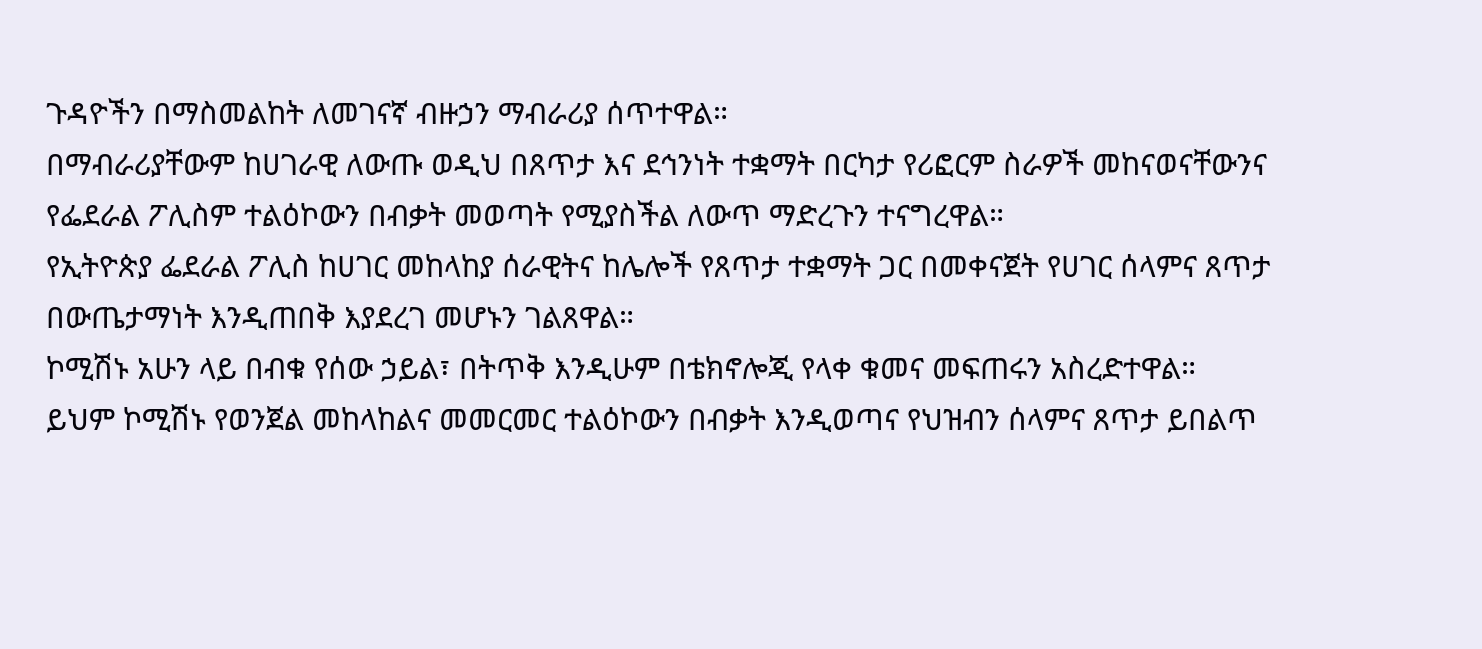ጉዳዮችን በማስመልከት ለመገናኛ ብዙኃን ማብራሪያ ሰጥተዋል።
በማብራሪያቸውም ከሀገራዊ ለውጡ ወዲህ በጸጥታ እና ደኅንነት ተቋማት በርካታ የሪፎርም ስራዎች መከናወናቸውንና የፌደራል ፖሊስም ተልዕኮውን በብቃት መወጣት የሚያስችል ለውጥ ማድረጉን ተናግረዋል።
የኢትዮጵያ ፌደራል ፖሊስ ከሀገር መከላከያ ሰራዊትና ከሌሎች የጸጥታ ተቋማት ጋር በመቀናጀት የሀገር ሰላምና ጸጥታ በውጤታማነት እንዲጠበቅ እያደረገ መሆኑን ገልጸዋል።
ኮሚሽኑ አሁን ላይ በብቁ የሰው ኃይል፣ በትጥቅ እንዲሁም በቴክኖሎጂ የላቀ ቁመና መፍጠሩን አስረድተዋል።
ይህም ኮሚሽኑ የወንጀል መከላከልና መመርመር ተልዕኮውን በብቃት እንዲወጣና የህዝብን ሰላምና ጸጥታ ይበልጥ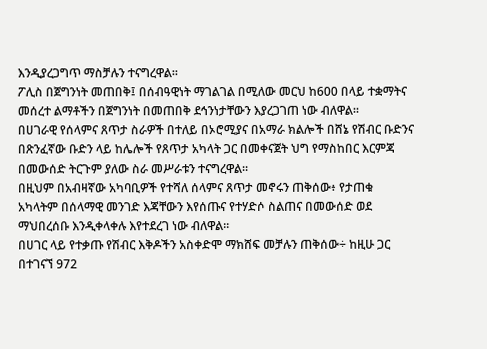እንዲያረጋግጥ ማስቻሉን ተናግረዋል።
ፖሊስ በጀግንነት መጠበቅ፤ በሰብዓዊነት ማገልገል በሚለው መርህ ከ600 በላይ ተቋማትና መሰረተ ልማቶችን በጀግንነት በመጠበቅ ደኅንነታቸውን እያረጋገጠ ነው ብለዋል።
በሀገራዊ የሰላምና ጸጥታ ስራዎች በተለይ በኦሮሚያና በአማራ ክልሎች በሸኔ የሽብር ቡድንና በጽንፈኛው ቡድን ላይ ከሌሎች የጸጥታ አካላት ጋር በመቀናጀት ህግ የማስከበር እርምጃ በመውሰድ ትርጉም ያለው ስራ መሥራቱን ተናግረዋል።
በዚህም በአብዛኛው አካባቢዎች የተሻለ ሰላምና ጸጥታ መኖሩን ጠቅሰው፥ የታጠቁ አካላትም በሰላማዊ መንገድ እጃቸውን እየሰጡና የተሃድሶ ስልጠና በመውሰድ ወደ ማህበረሰቡ እንዲቀላቀሉ እየተደረገ ነው ብለዋል።
በሀገር ላይ የተቃጡ የሽብር እቅዶችን አስቀድሞ ማክሸፍ መቻሉን ጠቅሰው÷ ከዚሁ ጋር በተገናኘ 972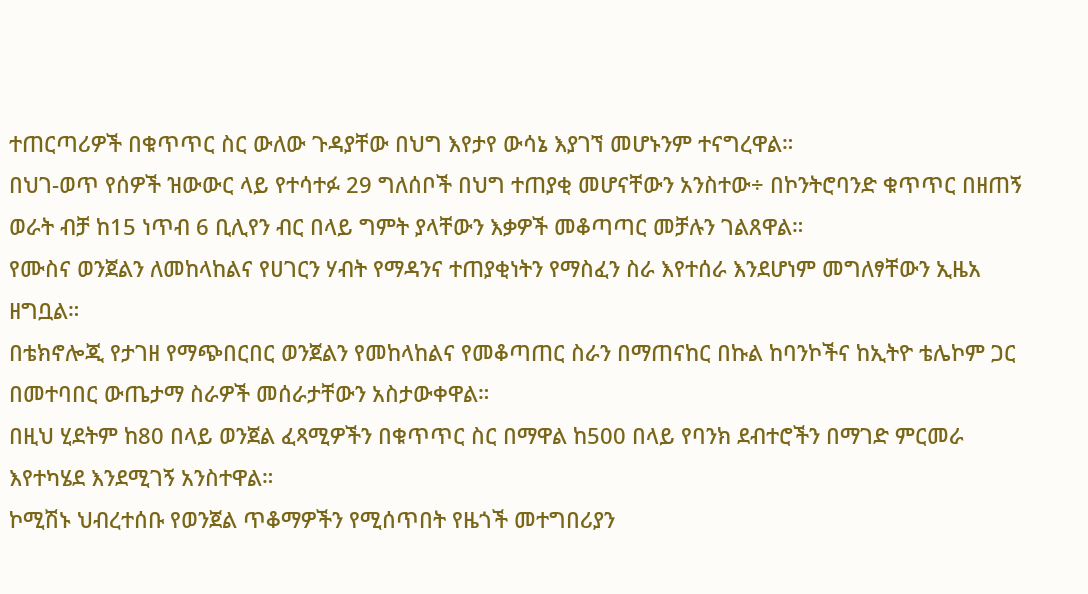ተጠርጣሪዎች በቁጥጥር ስር ውለው ጉዳያቸው በህግ እየታየ ውሳኔ እያገኘ መሆኑንም ተናግረዋል።
በህገ-ወጥ የሰዎች ዝውውር ላይ የተሳተፉ 29 ግለሰቦች በህግ ተጠያቂ መሆናቸውን አንስተው÷ በኮንትሮባንድ ቁጥጥር በዘጠኝ ወራት ብቻ ከ15 ነጥብ 6 ቢሊየን ብር በላይ ግምት ያላቸውን እቃዎች መቆጣጣር መቻሉን ገልጸዋል።
የሙስና ወንጀልን ለመከላከልና የሀገርን ሃብት የማዳንና ተጠያቂነትን የማስፈን ስራ እየተሰራ እንደሆነም መግለፃቸውን ኢዜአ ዘግቧል።
በቴክኖሎጂ የታገዘ የማጭበርበር ወንጀልን የመከላከልና የመቆጣጠር ስራን በማጠናከር በኩል ከባንኮችና ከኢትዮ ቴሌኮም ጋር በመተባበር ውጤታማ ስራዎች መሰራታቸውን አስታውቀዋል።
በዚህ ሂደትም ከ80 በላይ ወንጀል ፈጻሚዎችን በቁጥጥር ስር በማዋል ከ500 በላይ የባንክ ደብተሮችን በማገድ ምርመራ እየተካሄደ እንደሚገኝ አንስተዋል።
ኮሚሽኑ ህብረተሰቡ የወንጀል ጥቆማዎችን የሚሰጥበት የዜጎች መተግበሪያን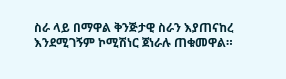ስራ ላይ በማዋል ቅንጅታዊ ስራን እያጠናከረ እንደሚገኝም ኮሚሽነር ጀነራሉ ጠቁመዋል።